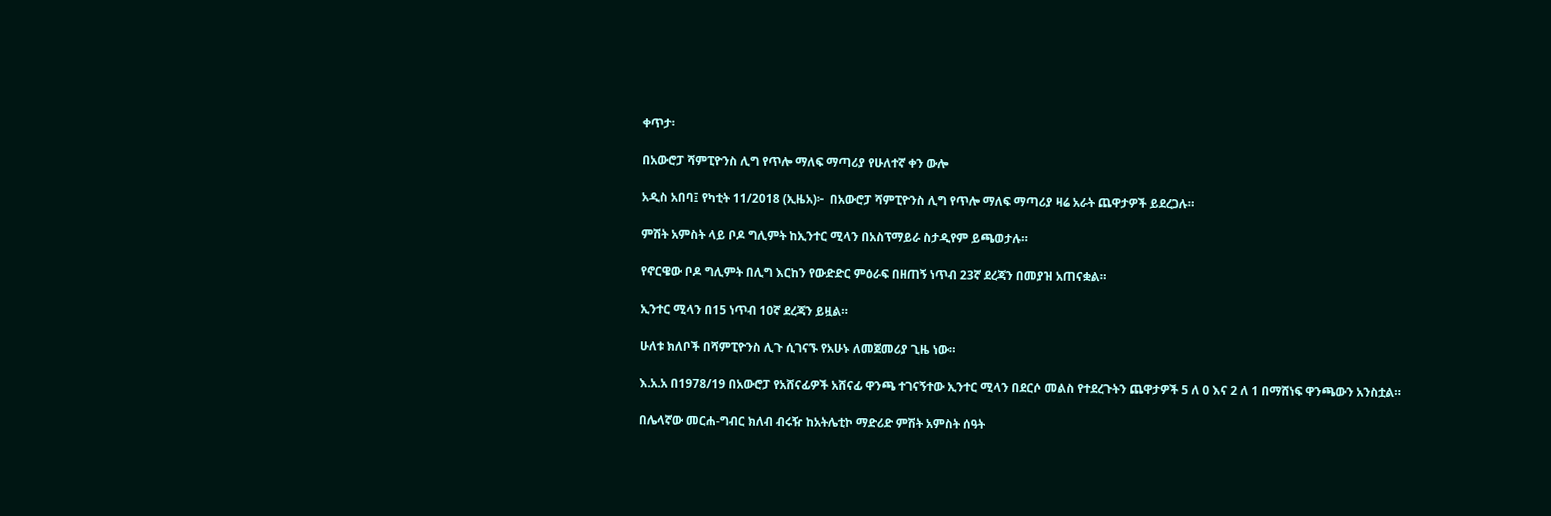ቀጥታ፡

በአውሮፓ ሻምፒዮንስ ሊግ የጥሎ ማለፍ ማጣሪያ የሁለተኛ ቀን ውሎ

አዲስ አበባ፤ የካቲት 11/2018 (ኢዜአ)፦  በአውሮፓ ሻምፒዮንስ ሊግ የጥሎ ማለፍ ማጣሪያ ዛሬ አራት ጨዋታዎች ይደረጋሉ።

ምሽት አምስት ላይ ቦዶ ግሊምት ከኢንተር ሚላን በአስፕማይራ ስታዲየም ይጫወታሉ።

የኖርዌው ቦዶ ግሊምት በሊግ እርከን የውድድር ምዕራፍ በዘጠኝ ነጥብ 23ኛ ደረጃን በመያዝ አጠናቋል።

ኢንተር ሚላን በ15 ነጥብ 10ኛ ደረጃን ይዟል።

ሁለቱ ክለቦች በሻምፒዮንስ ሊጉ ሲገናኙ የአሁኑ ለመጀመሪያ ጊዜ ነው።

እ.አ.አ በ1978/19 በአውሮፓ የአሸናፊዎች አሸናፊ ዋንጫ ተገናኝተው ኢንተር ሚላን በደርሶ መልስ የተደረጉትን ጨዋታዎች 5 ለ 0 እና 2 ለ 1 በማሸነፍ ዋንጫውን አንስቷል።

በሌላኛው መርሐ-ግብር ክለብ ብሩዥ ከአትሌቲኮ ማድሪድ ምሽት አምስት ሰዓት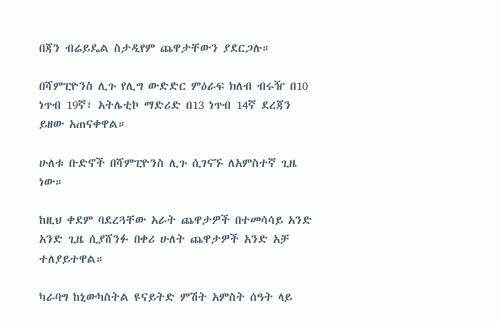በጃን ብሬይዴል ስታዲየም ጨዋታቸውን ያደርጋሉ።

በሻምፒዮንስ ሊጉ የሊግ ውድድር ምዕራፍ ክለብ ብሩዥ በ10 ነጥብ 19ኛ፣ አትሌቲኮ ማድሪድ በ13 ነጥብ 14ኛ ደረጃን ይዘው አጠናቀዋል።

ሁለቱ ቡድኖች በሻምፒዮንስ ሊጉ ሲገናኙ ለአምስተኛ ጊዜ ነው።

ከዚህ ቀደም ባደረጓቸው አራት ጨዋታዎች በተመሳሳይ አንድ አንድ ጊዜ ሲያሸንፉ በቀሪ ሁለት ጨዋታዎች አንድ አቻ ተለያይተዋል።

ካራባግ ከኒውካስትል ዩናይትድ ምሽት አምስት ሰዓት ላይ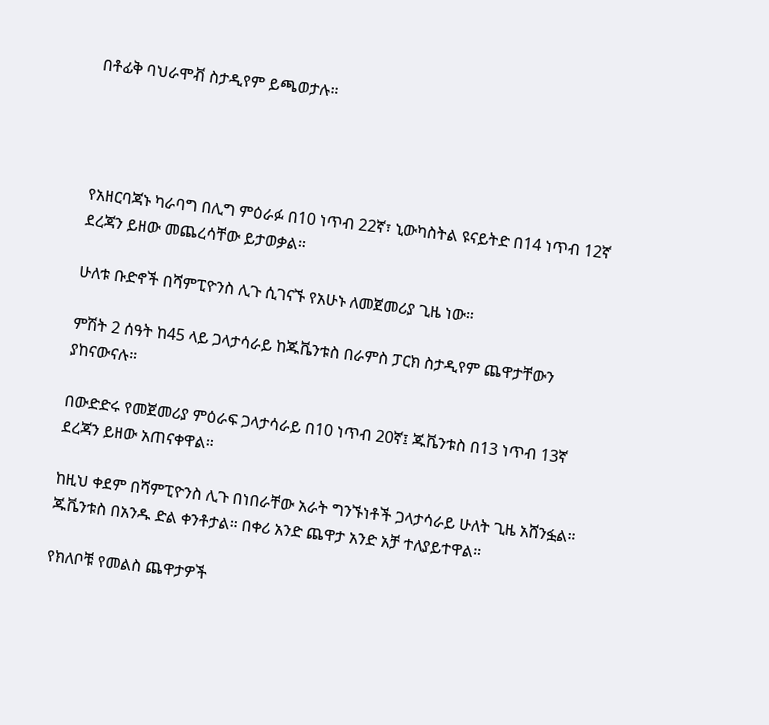በቶፊቅ ባህራሞቭ ስታዲየም ይጫወታሉ።




የአዘርባጃኑ ካራባግ በሊግ ምዕራፉ በ10 ነጥብ 22ኛ፣ ኒውካስትል ዩናይትድ በ14 ነጥብ 12ኛ ደረጃን ይዘው መጨረሳቸው ይታወቃል።

ሁለቱ ቡድኖች በሻምፒዮንስ ሊጉ ሲገናኙ የአሁኑ ለመጀመሪያ ጊዜ ነው።

ምሽት 2 ሰዓት ከ45 ላይ ጋላታሳራይ ከጁቬንቱስ በራምስ ፓርክ ስታዲየም ጨዋታቸውን ያከናውናሉ።

በውድድሩ የመጀመሪያ ምዕራፍ ጋላታሳራይ በ10 ነጥብ 20ኛ፤ ጁቬንቱስ በ13 ነጥብ 13ኛ ደረጃን ይዘው አጠናቀዋል።

ከዚህ ቀደም በሻምፒዮንስ ሊጉ በነበራቸው አራት ግንኙነቶች ጋላታሳራይ ሁለት ጊዜ አሸንፏል። ጁቬንቱስ በአንዱ ድል ቀንቶታል። በቀሪ አንድ ጨዋታ አንድ አቻ ተለያይተዋል።

የክለቦቹ የመልስ ጨዋታዎች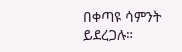በቀጣዩ ሳምንት ይደረጋሉ።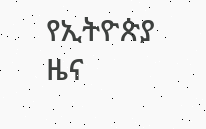የኢትዮጵያ ዜና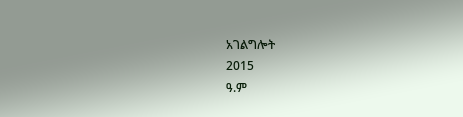አገልግሎት
2015
ዓ.ም